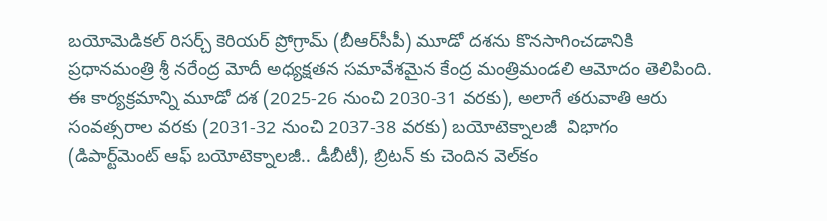బయోమెడికల్ రిసర్చ్ కెరియర్ ప్రోగ్రామ్ (బీఆర్‌సీపీ) మూడో దశను కొనసాగించడానికి ప్రధానమంత్రి శ్రీ నరేంద్ర మోదీ అధ్యక్షతన సమావేశమైన కేంద్ర మంత్రిమండలి ఆమోదం తెలిపింది. ఈ కార్యక్రమాన్ని మూడో దశ (2025-26 నుంచి 2030-31 వరకు), అలాగే తరువాతి ఆరు సంవత్సరాల వరకు (2031-32 నుంచి 2037-38 వరకు) బయోటెక్నాలజీ  విభాగం (డిపార్ట్‌మెంట్ ఆఫ్ బయోటెక్నాలజీ.. డీబీటీ), బ్రిటన్ కు చెందిన వెల్‌కం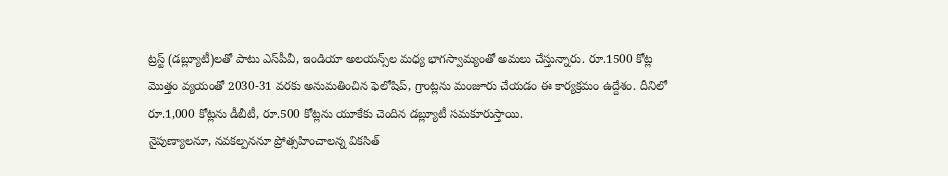ట్రస్ట్ (డబ్ల్యూటీ)లతో పాటు ఎస్‌పీవీ, ఇండియా అలయన్స్‌ల మధ్య భాగస్వామ్యంతో అమలు చేస్తున్నారు. రూ.1500 కోట్ల మొత్తం వ్యయంతో 2030-31 వరకు అనుమతించిన ఫెలోషిప్, గ్రాంట్లను మంజూరు చేయడం ఈ కార్యక్రమం ఉద్దేశం. దీనిలో రూ.1,000 కోట్లను డీబీటీ, రూ.500 కోట్లను యూకేకు చెందిన డబ్ల్యూటీ సమకూరుస్తాయి.
నైపుణ్యాలనూ, నవకల్పననూ ప్రోత్సహించాలన్న వికసిత్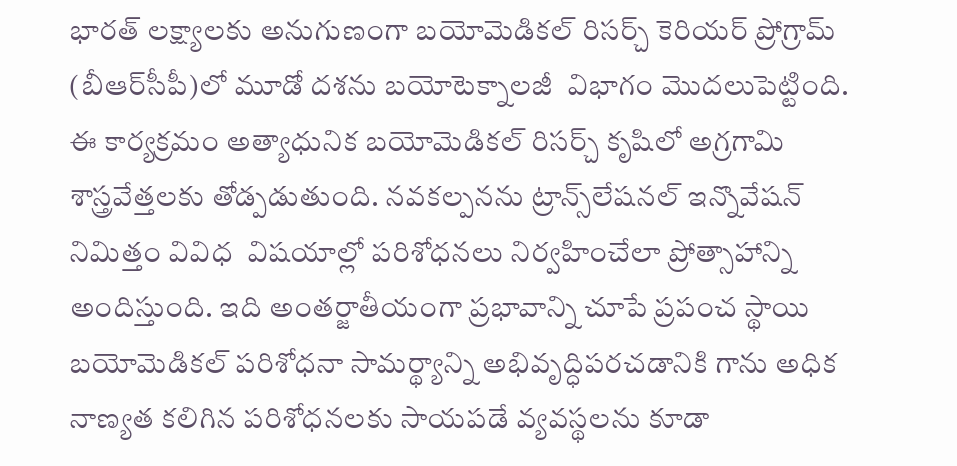భారత్ లక్ష్యాలకు అనుగుణంగా బయోమెడికల్ రిసర్చ్ కెరియర్ ప్రోగ్రామ్ (బీఆర్‌సీపీ)లో మూడో దశను బయోటెక్నాలజీ  విభాగం మొదలుపెట్టింది. ఈ కార్యక్రమం అత్యాధునిక బయోమెడికల్ రిసర్చ్ కృషిలో అగ్రగామి శాస్త్రవేత్తలకు తోడ్పడుతుంది. నవకల్పనను ట్రాన్స్‌లేషనల్ ఇన్నొవేషన్ నిమిత్తం వివిధ  విషయాల్లో పరిశోధనలు నిర్వహించేలా ప్రోత్సాహాన్ని అందిస్తుంది. ఇది అంతర్జాతీయంగా ప్రభావాన్ని చూపే ప్రపంచ స్థాయి బయోమెడికల్ పరిశోధనా సామర్థ్యాన్ని అభివృద్ధిపరచడానికి గాను అధిక నాణ్యత కలిగిన పరిశోధనలకు సాయపడే వ్యవస్థలను కూడా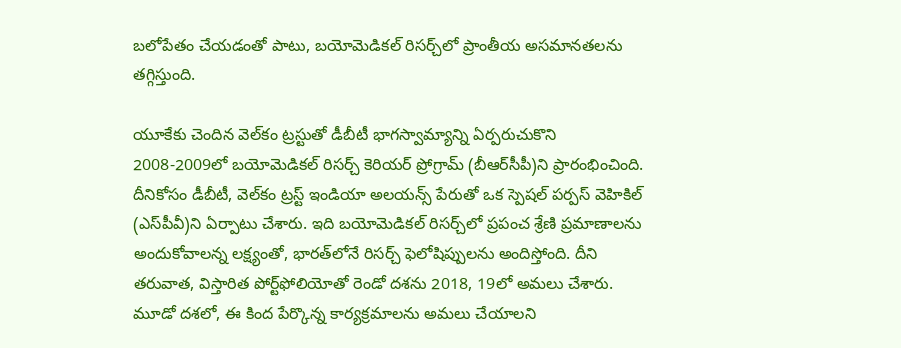బలోపేతం చేయడంతో పాటు, బయోమెడికల్ రిసర్చ్‌లో ప్రాంతీయ అసమానతలను తగ్గిస్తుంది.

యూకేకు చెందిన వెల్‌కం ట్రస్టుతో డీబీటీ భాగస్వామ్యాన్ని ఏర్పరుచుకొని 2008-2009లో బయోమెడికల్ రిసర్చ్ కెరియర్ ప్రోగ్రామ్ (బీఆర్‌సీపీ)ని ప్రారంభించింది. దీనికోసం డీబీటీ, వెల్‌కం ట్రస్ట్ ఇండియా అలయన్స్ పేరుతో ఒక స్పెషల్ పర్పస్ వెహికిల్ (ఎస్‌పీవీ)ని ఏర్పాటు చేశారు. ఇది బయోమెడికల్ రిసర్చ్‌లో ప్రపంచ శ్రేణి ప్రమాణాలను అందుకోవాలన్న లక్ష్యంతో, భారత్‌లోనే రిసర్చ్ ఫెలోషిప్పులను అందిస్తోంది. దీని తరువాత, విస్తారిత పోర్ట్‌ఫోలియోతో రెండో దశను 2018, 19లో అమలు చేశారు.
మూడో దశలో, ఈ కింద పేర్కొన్న కార్యక్రమాలను అమలు చేయాలని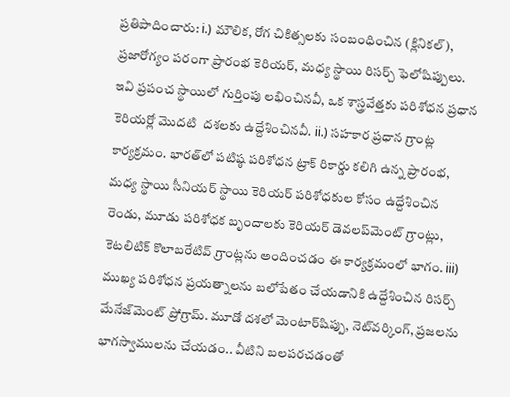ప్రతిపాదించారు: i.) మౌలిక, రోగ చికిత్సలకు సంబంధించిన (క్లినికల్), ప్రజారోగ్యం పరంగా ప్రారంభ కెరియర్, మధ్య స్థాయి రిసర్చ్ ఫెలోషిప్పులు. ఇవి ప్రపంచ స్థాయిలో గుర్తింపు లభించినవీ, ఒక శాస్త్రవేత్తకు పరిశోధన ప్రధాన కెరియర్లో మొదటి  దశలకు ఉద్దేశించినవీ. ii.) సహకార ప్రధాన గ్రాంట్ల కార్యక్రమం. భారత్‌లో పటిష్ఠ పరిశోధన ట్రాక్ రికార్డు కలిగి ఉన్న ప్రారంభ, మధ్య స్థాయి సీనియర్ స్థాయి కెరియర్ పరిశోధకుల కోసం ఉద్దేశించిన రెండు, మూడు పరిశోధక బృందాలకు కెరియర్ డెవలప్‌మెంట్ గ్రాంట్లు, కెటలిటిక్ కొలాబరేటివ్ గ్రాంట్లను అందించడం ఈ కార్యక్రమంలో భాగం. iii) ముఖ్య పరిశోధన ప్రయత్నాలను బలోపేతం చేయడానికి ఉద్దేశించిన రిసర్చ్ మేనేజ్‌మెంట్ ప్రోగ్రామ్. మూడో దశలో మెంటార్‌షిప్పు, నెట్‌వర్కింగ్, ప్రజలను భాగస్వాములను చేయడం.. వీటిని బలపరచడంతో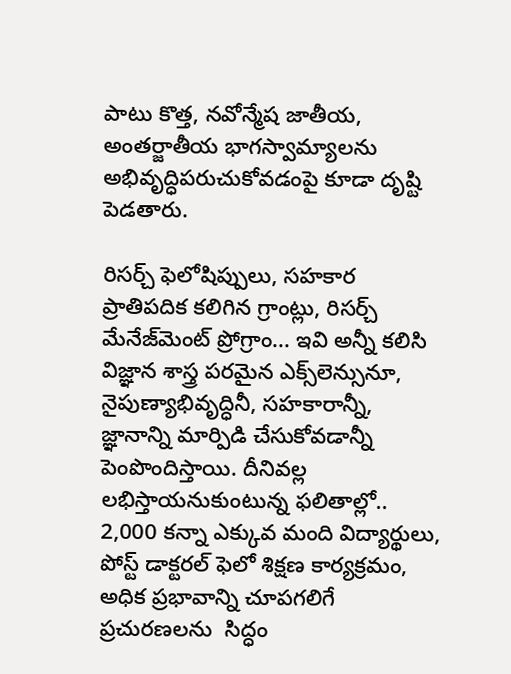పాటు కొత్త, నవోన్మేష జాతీయ, అంతర్జాతీయ భాగస్వామ్యాలను అభివృద్ధిపరుచుకోవడంపై కూడా దృష్టి పెడతారు.

రిసర్చ్ ఫెలోషిప్పులు, సహకార ప్రాతిపదిక కలిగిన గ్రాంట్లు, రిసర్చ్ మేనేజ్‌మెంట్ ప్రోగ్రాం... ఇవి అన్నీ కలిసి విజ్ఞాన శాస్త్ర పరమైన ఎక్స్‌లెన్సునూ, నైపుణ్యాభివృద్ధినీ, సహకారాన్నీ, జ్ఞానాన్ని మార్పిడి చేసుకోవడాన్నీ పెంపొందిస్తాయి. దీనివల్ల లభిస్తాయనుకుంటున్న ఫలితాల్లో.. 2,000 కన్నా ఎక్కువ మంది విద్యార్థులు, పోస్ట్ డాక్టరల్ ఫెలో శిక్షణ కార్యక్రమం, అధిక ప్రభావాన్ని చూపగలిగే ప్రచురణలను  సిద్ధం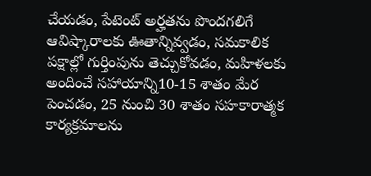చేయడం, పేటెంట్ అర్హతను పొందగలిగే ఆవిష్కారాలకు ఊతాన్నివ్వడం, సమకాలిక పక్షాల్లో గుర్తింపును తెచ్చుకోవడం, మహిళలకు అందించే సహాయాన్ని10-15 శాతం మేర పెంచడం, 25 నుంచి 30 శాతం సహకారాత్మక కార్యక్రమాలను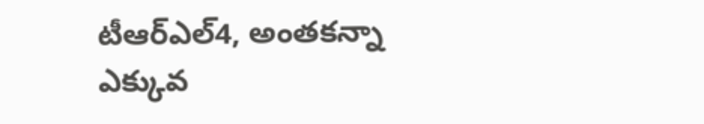టీఆర్ఎల్4, అంతకన్నా ఎక్కువ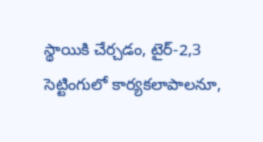స్థాయికి చేర్చడం, టైర్-2,3 సెట్టింగులో కార్యకలాపాలనూ,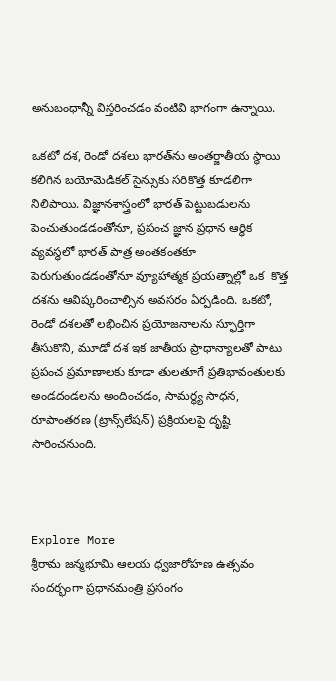అనుబంధాన్నీ విస్తరించడం వంటివి భాగంగా ఉన్నాయి.

ఒకటో దశ, రెండో దశలు భారత్‌ను అంతర్జాతీయ స్థాయి కలిగిన బయోమెడికల్ సైన్సుకు సరికొత్త కూడలిగా నిలిపాయి. విజ్ఞానశాస్త్రంలో భారత్ పెట్టుబడులను పెంచుతుండడంతోనూ, ప్రపంచ జ్ఞాన ప్రధాన ఆర్థిక వ్యవస్థలో భారత్ పాత్ర అంతకంతకూ పెరుగుతుండడంతోనూ వ్యూహాత్మక ప్రయత్నాల్లో ఒక  కొత్త దశను ఆవిష్కరించాల్సిన అవసరం ఏర్పడింది. ఒకటో, రెండో దశలతో లభించిన ప్రయోజనాలను స్ఫూర్తిగా తీసుకొని, మూడో దశ ఇక జాతీయ ప్రాధాన్యాలతో పాటు ప్రపంచ ప్రమాణాలకు కూడా తులతూగే ప్రతిభావంతులకు అండదండలను అందించడం, సామర్థ్య సాధన, రూపాంతరణ (ట్రాన్స్‌లేషన్) ప్రక్రియలపై దృష్టి సారించనుంది.



Explore More
శ్రీరామ జన్మభూమి ఆలయ ధ్వజారోహణ ఉత్సవం సందర్భంగా ప్రధానమంత్రి ప్రసంగం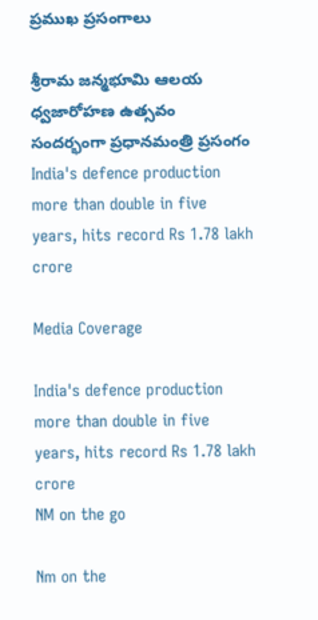ప్రముఖ ప్రసంగాలు

శ్రీరామ జన్మభూమి ఆలయ ధ్వజారోహణ ఉత్సవం సందర్భంగా ప్రధానమంత్రి ప్రసంగం
India's defence production more than double in five years, hits record Rs 1.78 lakh crore

Media Coverage

India's defence production more than double in five years, hits record Rs 1.78 lakh crore
NM on the go

Nm on the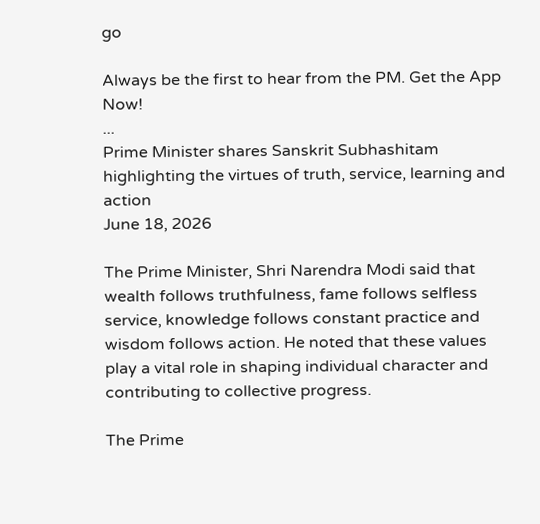go

Always be the first to hear from the PM. Get the App Now!
...
Prime Minister shares Sanskrit Subhashitam highlighting the virtues of truth, service, learning and action
June 18, 2026

The Prime Minister, Shri Narendra Modi said that wealth follows truthfulness, fame follows selfless service, knowledge follows constant practice and wisdom follows action. He noted that these values play a vital role in shaping individual character and contributing to collective progress.

The Prime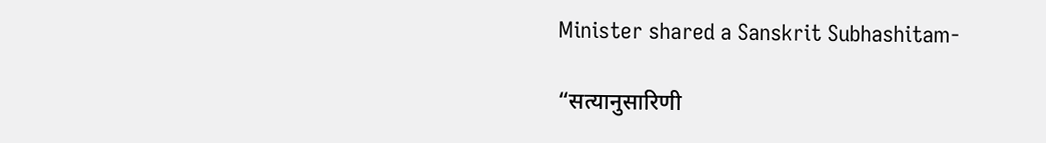Minister shared a Sanskrit Subhashitam-

“सत्यानुसारिणी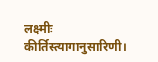लक्ष्मीः कीर्तिस्त्यागानुसारिणी।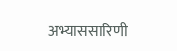अभ्याससारिणी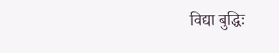विद्या बुद्धिः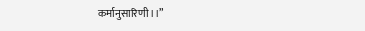कर्मानुसारिणी।।”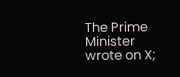The Prime Minister wrote on X;